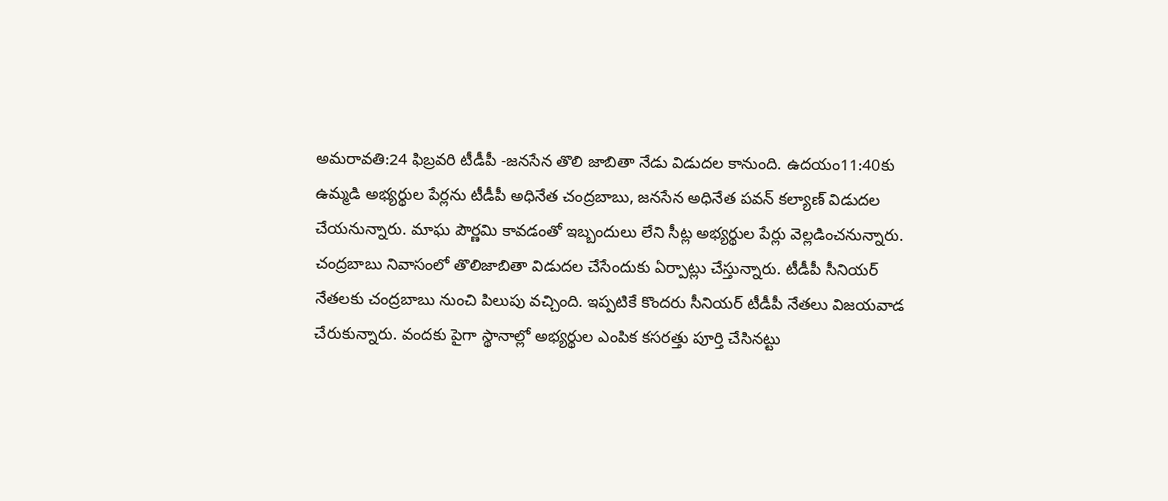అమరావతి:24 ఫిబ్రవరి టీడీపీ -జనసేన తొలి జాబితా నేడు విడుదల కానుంది. ఉదయం11:40కు ఉమ్మడి అభ్యర్థుల పేర్లను టీడీపీ అధినేత చంద్రబాబు, జనసేన అధినేత పవన్ కల్యాణ్ విడుదల చేయనున్నారు. మాఘ పౌర్ణమి కావడంతో ఇబ్బందులు లేని సీట్ల అభ్యర్థుల పేర్లు వెల్లడించనున్నారు.
చంద్రబాబు నివాసంలో తొలిజాబితా విడుదల చేసేందుకు ఏర్పాట్లు చేస్తున్నారు. టీడీపీ సీనియర్ నేతలకు చంద్రబాబు నుంచి పిలుపు వచ్చింది. ఇప్పటికే కొందరు సీనియర్ టీడీపీ నేతలు విజయవాడ చేరుకున్నారు. వందకు పైగా స్థానాల్లో అభ్యర్థుల ఎంపిక కసరత్తు పూర్తి చేసినట్టు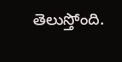తెలుస్తోంది.